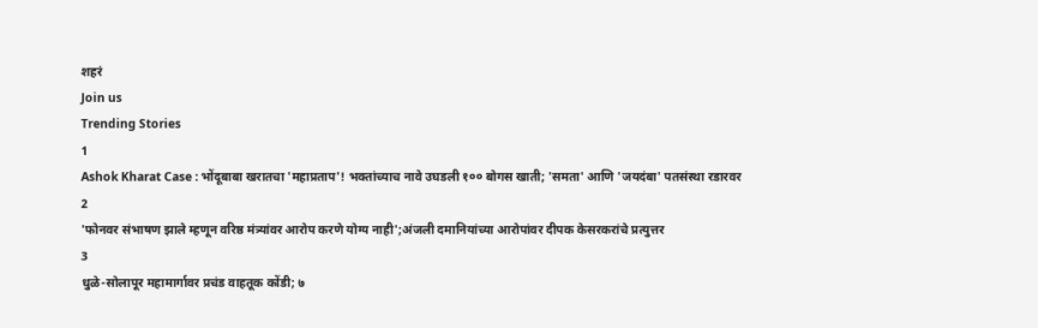शहरं
Join us
Trending Stories
1
Ashok Kharat Case : भोंदूबाबा खरातचा 'महाप्रताप'! भक्तांच्याच नावे उघडली १०० बोगस खाती; 'समता' आणि 'जयदंबा' पतसंस्था रडारवर
2
'फोनवर संभाषण झाले म्हणून वरिष्ठ मंत्र्यांवर आरोप करणे योग्य नाही';अंजली दमानियांच्या आरोपांवर दीपक केसरकरांचे प्रत्युत्तर
3
धुळे-सोलापूर महामार्गावर प्रचंड वाहतूक कोंडी; ७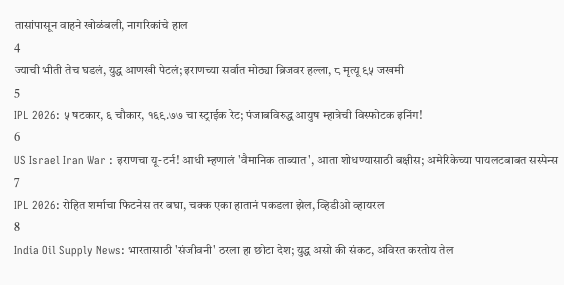तासांपासून वाहने खोळंबली, नागरिकांचे हाल
4
ज्याची भीती तेच घडलं, युद्ध आणखी पेटलं; इराणच्या सर्वात मोठ्या ब्रिजवर हल्ला, ८ मृत्यू ९५ जखमी
5
IPL 2026: ५ षटकार, ६ चौकार, १६९.७७ चा स्ट्राईक रेट; पंजाबविरुद्ध आयुष म्हात्रेची विस्फोटक इनिंग!
6
US Israel Iran War : इराणचा यू-टर्न! आधी म्हणालं 'वैमानिक ताब्यात', आता शोधण्यासाठी बक्षीस; अमेरिकेच्या पायलटबाबत सस्पेन्स
7
IPL 2026: रोहित शर्माचा फिटनेस तर बघा, चक्क एका हातानं पकडला झेल, व्हिडीओ व्हायरल
8
India Oil Supply News: भारतासाठी 'संजीवनी' ठरला हा छोटा देश; युद्ध असो की संकट, अविरत करतोय तेल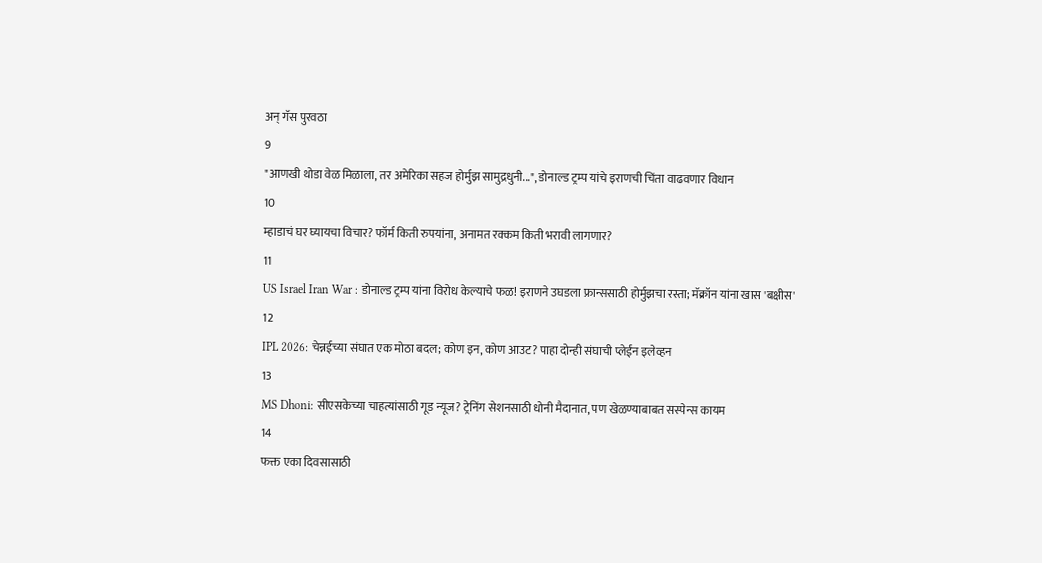अन् गॅस पुरवठा
9
"आणखी थोडा वेळ मिळाला, तर अमेरिका सहज होर्मुझ सामुद्रधुनी...", डोनाल्ड ट्रम्प यांचे इराणची चिंता वाढवणार विधान
10
म्हाडाचं घर घ्यायचा विचार? फॉर्म किती रुपयांना, अनामत रक्कम किती भरावी लागणार?
11
US Israel Iran War : डोनाल्ड ट्रम्प यांना विरोध केल्याचे फळ! इराणने उघडला फ्रान्ससाठी होर्मुझचा रस्ता; मॅक्रॉन यांना खास 'बक्षीस'
12
IPL 2026: चेन्नईच्या संघात एक मोठा बदल; कोण इन, कोण आउट? पाहा दोन्ही संघाची प्लेईंन इलेव्हन
13
MS Dhoni: सीएसकेच्या चाहत्यांसाठी गूड न्यूज? ट्रेनिंग सेशनसाठी धोनी मैदानात, पण खेळण्याबाबत सस्पेन्स कायम
14
फक्त एका दिवसासाठी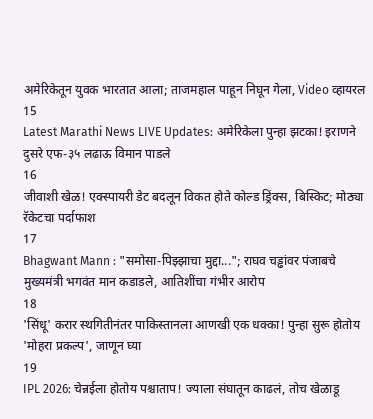अमेरिकेतून युवक भारतात आला; ताजमहाल पाहून निघून गेला, Video व्हायरल
15
Latest Marathi News LIVE Updates: अमेरिकेला पुन्हा झटका! इराणने दुसरे एफ-३५ लढाऊ विमान पाडले
16
जीवाशी खेळ! एक्स्पायरी डेट बदलून विकत होते कोल्ड ड्रिंक्स, बिस्किट; मोठ्या रॅकेटचा पर्दाफाश
17
Bhagwant Mann : "समोसा-पिझ्झाचा मुद्दा..."; राघव चड्ढांवर पंजाबचे मुख्यमंत्री भगवंत मान कडाडले, आतिशींचा गंभीर आरोप
18
'सिंधू' करार स्थगितीनंतर पाकिस्तानला आणखी एक धक्का! पुन्हा सुरू होतोय 'मोहरा प्रकल्प', जाणून घ्या
19
IPL 2026: चेन्नईला होतोय पश्चाताप! ज्याला संघातून काढलं, तोच खेळाडू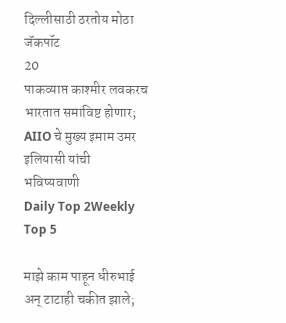दिल्लीसाठी ठरतोय मोठा जॅकपॉट
20
पाकव्याप्त काश्मीर लवकरच भारतात समाविष्ट होणार; AIIO चे मुख्य इमाम उमर इलियासी यांची भविष्यवाणी
Daily Top 2Weekly Top 5

माझे काम पाहून धीरुभाई अन् टाटाही चकीत झाले;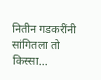नितीन गडकरींनी सांगितला तो किस्सा...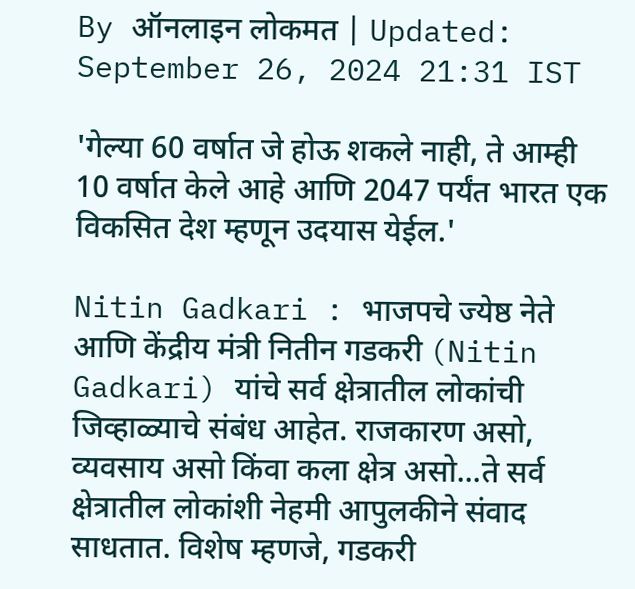By ऑनलाइन लोकमत | Updated: September 26, 2024 21:31 IST

'गेल्या 60 वर्षात जे होऊ शकले नाही, ते आम्ही 10 वर्षात केले आहे आणि 2047 पर्यंत भारत एक विकसित देश म्हणून उदयास येईल.'

Nitin Gadkari : भाजपचे ज्येष्ठ नेते आणि केंद्रीय मंत्री नितीन गडकरी (Nitin Gadkari) यांचे सर्व क्षेत्रातील लोकांची जिव्हाळ्याचे संबंध आहेत. राजकारण असो, व्यवसाय असो किंवा कला क्षेत्र असो...ते सर्व क्षेत्रातील लोकांशी नेहमी आपुलकीने संवाद साधतात. विशेष म्हणजे, गडकरी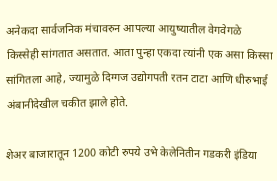अनेकदा सार्वजनिक मंचावरुन आपल्या आयुष्यातील वेगवेगळे किस्सेही सांगतात असतात. आता पुन्हा एकदा त्यांनी एक असा किस्सा सांगितला आहे, ज्यामुळे दिग्गज उद्योगपती रतन टाटा आणि धीरुभाई अंबानीदेखील चकीत झाले होते.

शेअर बाजारातून 1200 कोटी रुपये उभे केलेनितीन गडकरी इंडिया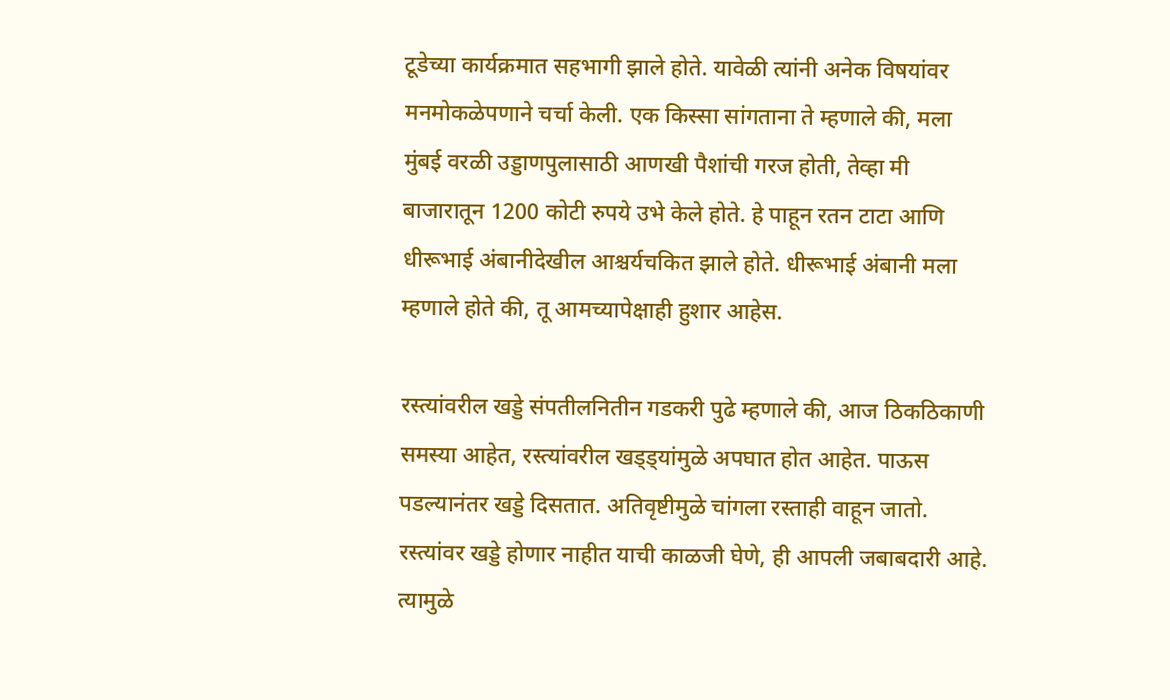टूडेच्या कार्यक्रमात सहभागी झाले होते. यावेळी त्यांनी अनेक विषयांवर मनमोकळेपणाने चर्चा केली. एक किस्सा सांगताना ते म्हणाले की, मला मुंबई वरळी उड्डाणपुलासाठी आणखी पैशांची गरज होती, तेव्हा मी बाजारातून 1200 कोटी रुपये उभे केले होते. हे पाहून रतन टाटा आणि धीरूभाई अंबानीदेखील आश्चर्यचकित झाले होते. धीरूभाई अंबानी मला म्हणाले होते की, तू आमच्यापेक्षाही हुशार आहेस.

रस्त्यांवरील खड्डे संपतीलनितीन गडकरी पुढे म्हणाले की, आज ठिकठिकाणी समस्या आहेत, रस्त्यांवरील खड्ड्यांमुळे अपघात होत आहेत. पाऊस पडल्यानंतर खड्डे दिसतात. अतिवृष्टीमुळे चांगला रस्ताही वाहून जातो. रस्त्यांवर खड्डे होणार नाहीत याची काळजी घेणे, ही आपली जबाबदारी आहे. त्यामुळे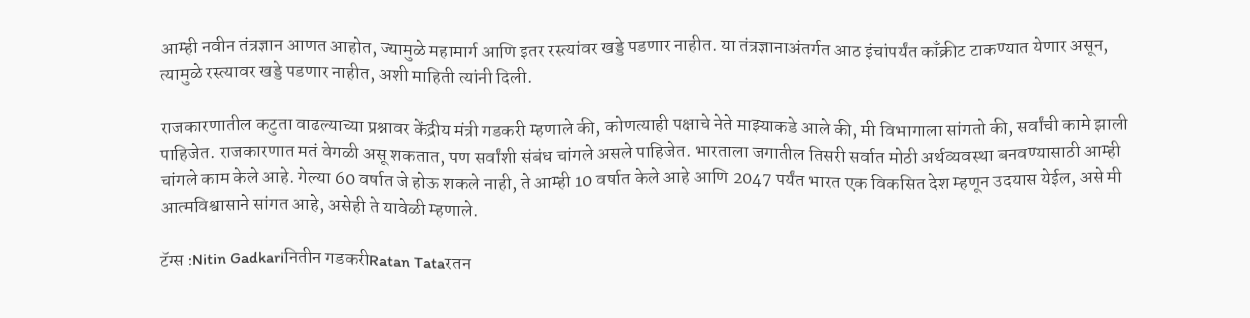आम्ही नवीन तंत्रज्ञान आणत आहोत, ज्यामुळे महामार्ग आणि इतर रस्त्यांवर खड्डे पडणार नाहीत. या तंत्रज्ञानाअंतर्गत आठ इंचांपर्यंत काँक्रीट टाकण्यात येणार असून, त्यामुळे रस्त्यावर खड्डे पडणार नाहीत, अशी माहिती त्यांनी दिली.

राजकारणातील कटुता वाढल्याच्या प्रश्नावर केंद्रीय मंत्री गडकरी म्हणाले की, कोणत्याही पक्षाचे नेते माझ्याकडे आले की, मी विभागाला सांगतो की, सर्वांची कामे झाली पाहिजेत. राजकारणात मतं वेगळी असू शकतात, पण सर्वांशी संबंध चांगले असले पाहिजेत. भारताला जगातील तिसरी सर्वात मोठी अर्थव्यवस्था बनवण्यासाठी आम्ही चांगले काम केले आहे. गेल्या 60 वर्षात जे होऊ शकले नाही, ते आम्ही 10 वर्षात केले आहे आणि 2047 पर्यंत भारत एक विकसित देश म्हणून उदयास येईल, असे मी आत्मविश्वासाने सांगत आहे, असेही ते यावेळी म्हणाले.

टॅग्स :Nitin Gadkariनितीन गडकरीRatan Tataरतन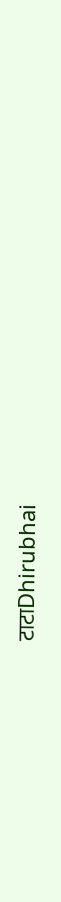टाटाDhirubhai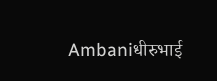Ambaniधीरुभाई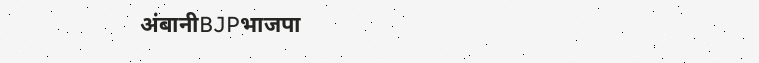अंबानीBJPभाजपा